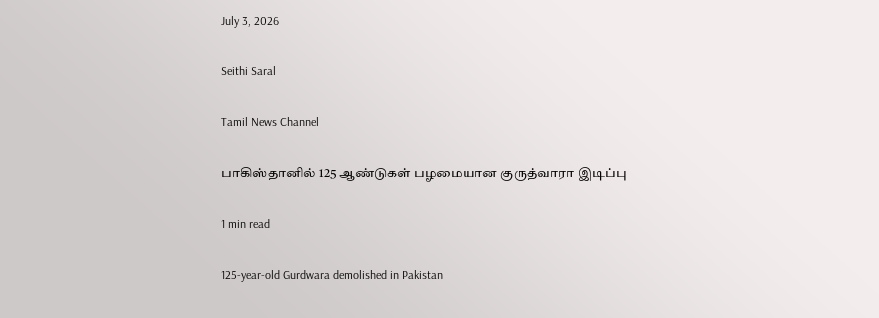July 3, 2026

Seithi Saral

Tamil News Channel

பாகிஸ்தானில் 125 ஆண்டுகள் பழமையான குருத்வாரா இடிப்பு

1 min read

125-year-old Gurdwara demolished in Pakistan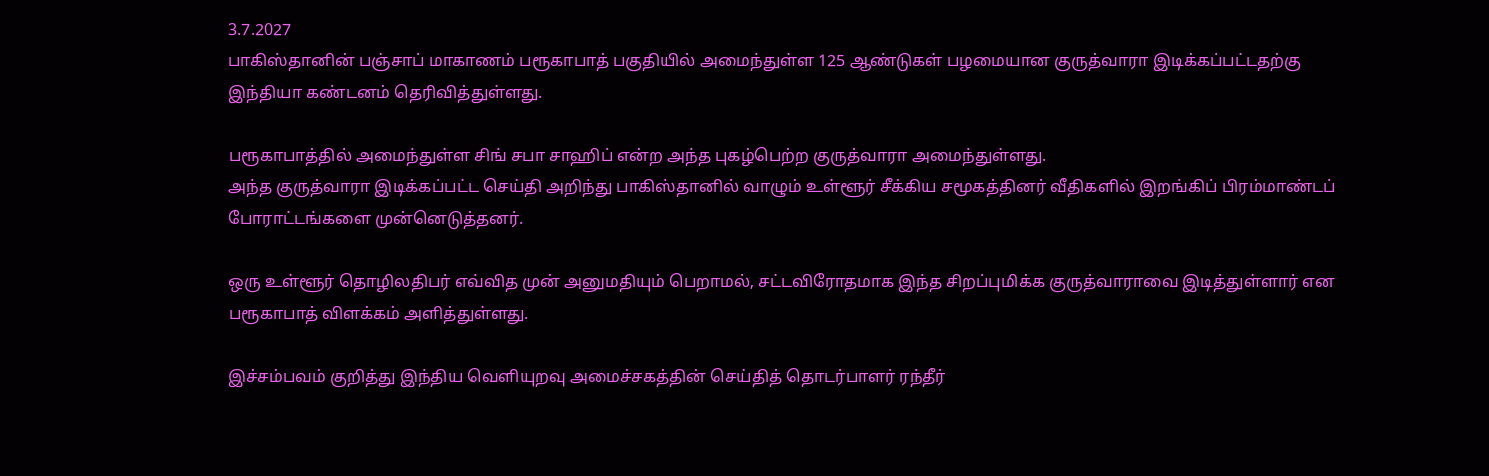3.7.2027
பாகிஸ்தானின் பஞ்சாப் மாகாணம் பரூகாபாத் பகுதியில் அமைந்துள்ள 125 ஆண்டுகள் பழமையான குருத்வாரா இடிக்கப்பட்டதற்கு இந்தியா கண்டனம் தெரிவித்துள்ளது.

பரூகாபாத்தில் அமைந்துள்ள சிங் சபா சாஹிப் என்ற அந்த புகழ்பெற்ற குருத்வாரா அமைந்துள்ளது.
அந்த குருத்வாரா இடிக்கப்பட்ட செய்தி அறிந்து பாகிஸ்தானில் வாழும் உள்ளூர் சீக்கிய சமூகத்தினர் வீதிகளில் இறங்கிப் பிரம்மாண்டப் போராட்டங்களை முன்னெடுத்தனர்.

ஒரு உள்ளூர் தொழிலதிபர் எவ்வித முன் அனுமதியும் பெறாமல், சட்டவிரோதமாக இந்த சிறப்புமிக்க குருத்வாராவை இடித்துள்ளார் என பரூகாபாத் விளக்கம் அளித்துள்ளது.

இச்சம்பவம் குறித்து இந்திய வெளியுறவு அமைச்சகத்தின் செய்தித் தொடர்பாளர் ரந்தீர்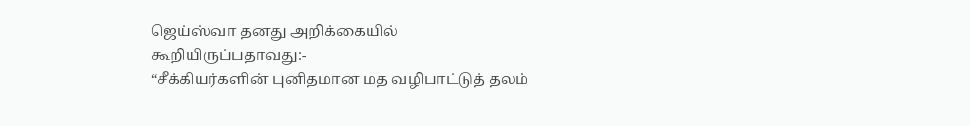ஜெய்ஸ்வா தனது அறிக்கையில் கூறியிருப்பதாவது:-
“சீக்கியர்களின் புனிதமான மத வழிபாட்டுத் தலம்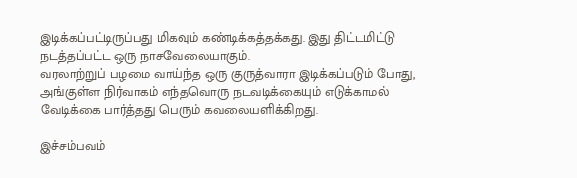இடிக்கப்பட்டிருப்பது மிகவும் கண்டிக்கத்தக்கது. இது திட்டமிட்டு நடத்தப்பட்ட ஒரு நாசவேலையாகும்.
வரலாற்றுப் பழமை வாய்ந்த ஒரு குருத்வாரா இடிக்கப்படும் போது, அங்குள்ள நிர்வாகம் எந்தவொரு நடவடிக்கையும் எடுக்காமல் வேடிக்கை பார்த்தது பெரும் கவலையளிக்கிறது.

இச்சம்பவம்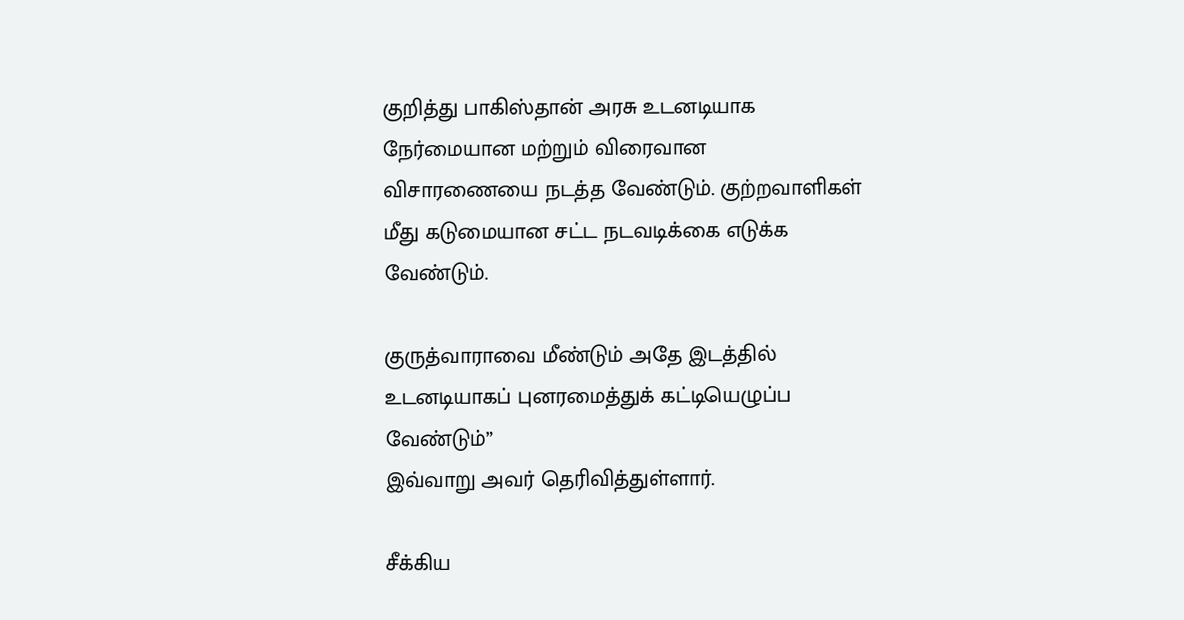குறித்து பாகிஸ்தான் அரசு உடனடியாக நேர்மையான மற்றும் விரைவான விசாரணையை நடத்த வேண்டும். குற்றவாளிகள் மீது கடுமையான சட்ட நடவடிக்கை எடுக்க வேண்டும்.

குருத்வாராவை மீண்டும் அதே இடத்தில் உடனடியாகப் புனரமைத்துக் கட்டியெழுப்ப வேண்டும்”
இவ்வாறு அவர் தெரிவித்துள்ளார்.

சீக்கிய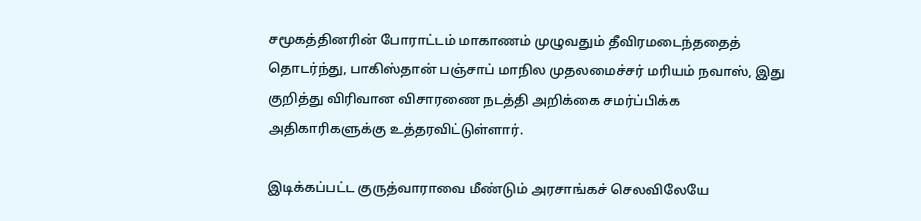சமூகத்தினரின் போராட்டம் மாகாணம் முழுவதும் தீவிரமடைந்ததைத் தொடர்ந்து, பாகிஸ்தான் பஞ்சாப் மாநில முதலமைச்சர் மரியம் நவாஸ், இது குறித்து விரிவான விசாரணை நடத்தி அறிக்கை சமர்ப்பிக்க அதிகாரிகளுக்கு உத்தரவிட்டுள்ளார்.

இடிக்கப்பட்ட குருத்வாராவை மீண்டும் அரசாங்கச் செலவிலேயே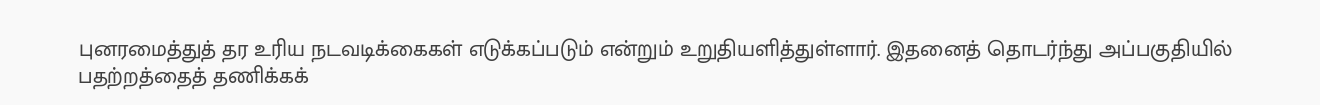புனரமைத்துத் தர உரிய நடவடிக்கைகள் எடுக்கப்படும் என்றும் உறுதியளித்துள்ளார். இதனைத் தொடர்ந்து அப்பகுதியில் பதற்றத்தைத் தணிக்கக்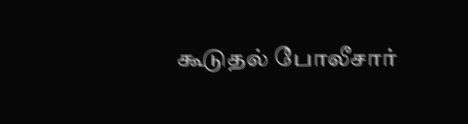கூடுதல் போலீசார்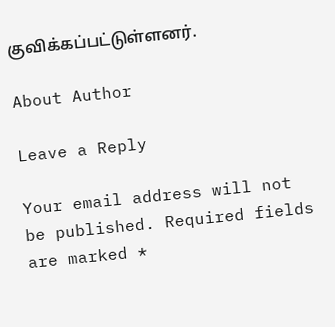குவிக்கப்பட்டுள்ளனர்.

About Author

Leave a Reply

Your email address will not be published. Required fields are marked *